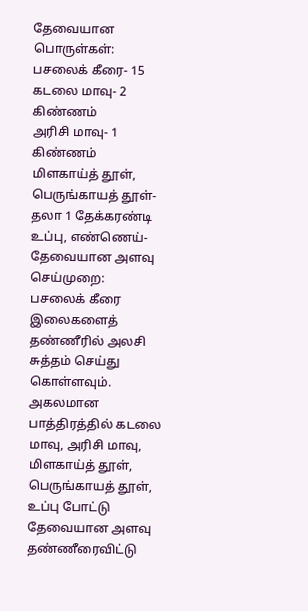தேவையான பொருள்கள்:
பசலைக் கீரை- 15
கடலை மாவு- 2 கிண்ணம்
அரிசி மாவு- 1 கிண்ணம்
மிளகாய்த் தூள், பெருங்காயத் தூள்- தலா 1 தேக்கரண்டி
உப்பு, எண்ணெய்- தேவையான அளவு
செய்முறை:
பசலைக் கீரை இலைகளைத் தண்ணீரில் அலசி சுத்தம் செய்து கொள்ளவும். அகலமான பாத்திரத்தில் கடலை மாவு, அரிசி மாவு, மிளகாய்த் தூள், பெருங்காயத் தூள், உப்பு போட்டு தேவையான அளவு தண்ணீரைவிட்டு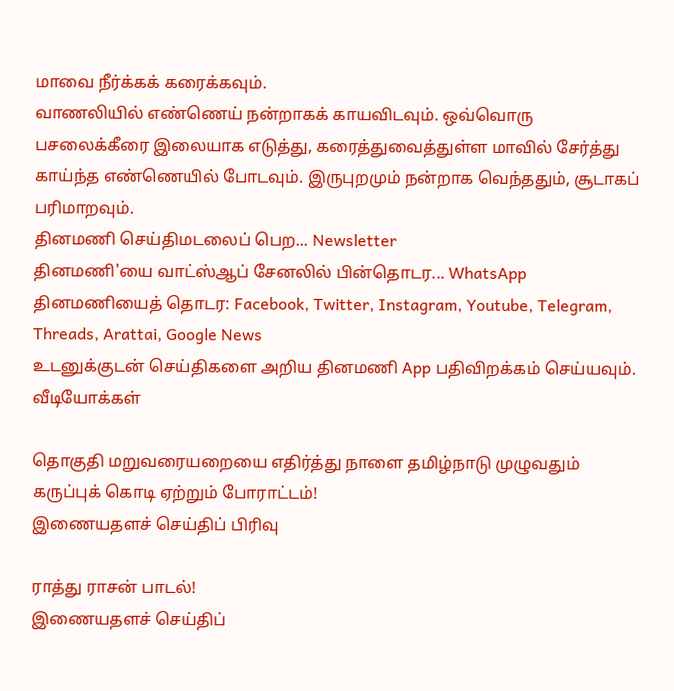மாவை நீர்க்கக் கரைக்கவும்.
வாணலியில் எண்ணெய் நன்றாகக் காயவிடவும். ஒவ்வொரு பசலைக்கீரை இலையாக எடுத்து, கரைத்துவைத்துள்ள மாவில் சேர்த்து காய்ந்த எண்ணெயில் போடவும். இருபுறமும் நன்றாக வெந்ததும், சூடாகப் பரிமாறவும்.
தினமணி செய்திமடலைப் பெற... Newsletter
தினமணி'யை வாட்ஸ்ஆப் சேனலில் பின்தொடர... WhatsApp
தினமணியைத் தொடர: Facebook, Twitter, Instagram, Youtube, Telegram, Threads, Arattai, Google News
உடனுக்குடன் செய்திகளை அறிய தினமணி App பதிவிறக்கம் செய்யவும்.
வீடியோக்கள்

தொகுதி மறுவரையறையை எதிர்த்து நாளை தமிழ்நாடு முழுவதும் கருப்புக் கொடி ஏற்றும் போராட்டம்!
இணையதளச் செய்திப் பிரிவு

ராத்து ராசன் பாடல்!
இணையதளச் செய்திப்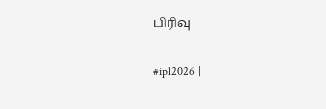பிரிவு

#ipl2026 |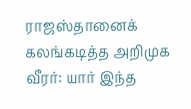ராஜஸ்தானைக் கலங்கடித்த அறிமுக வீரர்: யார் இந்த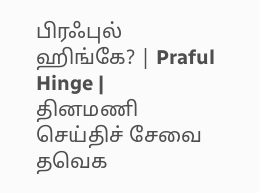பிரஃபுல் ஹிங்கே? | Praful Hinge |
தினமணி செய்திச் சேவை
தவெக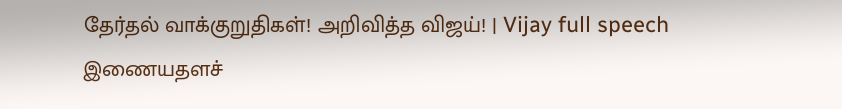தேர்தல் வாக்குறுதிகள்! அறிவித்த விஜய்! | Vijay full speech
இணையதளச்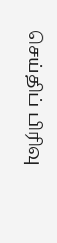செய்திப் பிரிவு